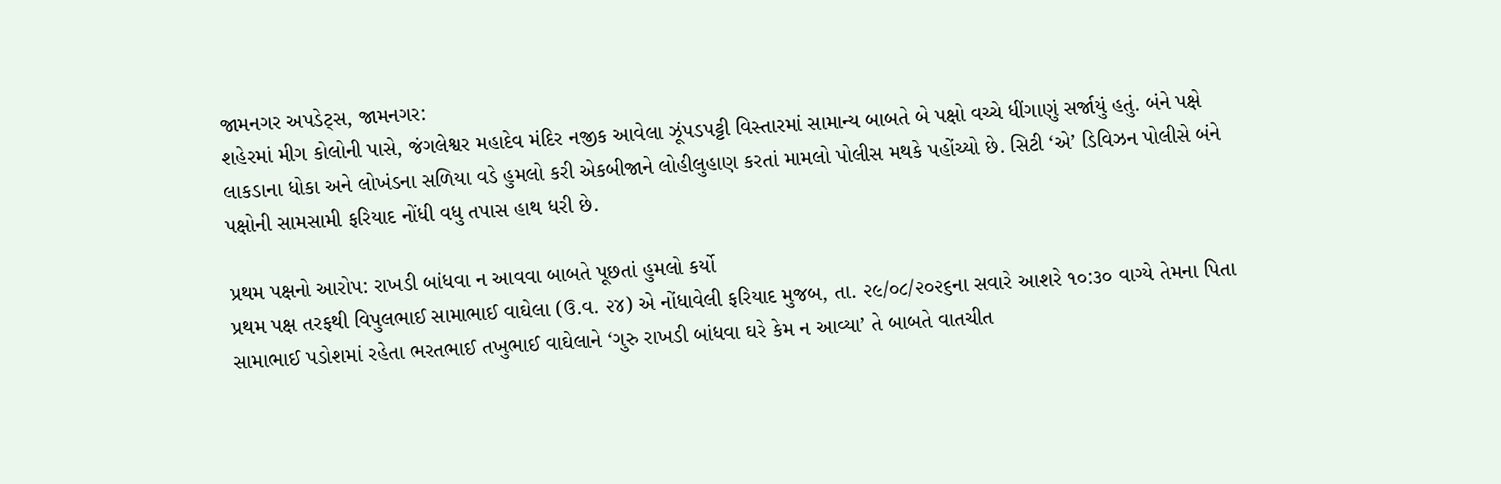જામનગર અપડેટ્સ, જામનગર:
શહેરમાં મીગ કોલોની પાસે, જંગલેશ્વર મહાદેવ મંદિર નજીક આવેલા ઝૂંપડપટ્ટી વિસ્તારમાં સામાન્ય બાબતે બે પક્ષો વચ્ચે ધીંગાણું સર્જાયું હતું. બંને પક્ષે લાકડાના ધોકા અને લોખંડના સળિયા વડે હુમલો કરી એકબીજાને લોહીલુહાણ કરતાં મામલો પોલીસ મથકે પહોંચ્યો છે. સિટી ‘એ’ ડિવિઝન પોલીસે બંને પક્ષોની સામસામી ફરિયાદ નોંધી વધુ તપાસ હાથ ધરી છે.

પ્રથમ પક્ષનો આરોપ: રાખડી બાંધવા ન આવવા બાબતે પૂછતાં હુમલો કર્યો
પ્રથમ પક્ષ તરફથી વિપુલભાઈ સામાભાઈ વાઘેલા (ઉ.વ. ૨૪) એ નોંધાવેલી ફરિયાદ મુજબ, તા. ૨૯/૦૮/૨૦૨૬ના સવારે આશરે ૧૦:૩૦ વાગ્યે તેમના પિતા સામાભાઈ પડોશમાં રહેતા ભરતભાઈ તખુભાઈ વાઘેલાને ‘ગુરુ રાખડી બાંધવા ઘરે કેમ ન આવ્યા’ તે બાબતે વાતચીત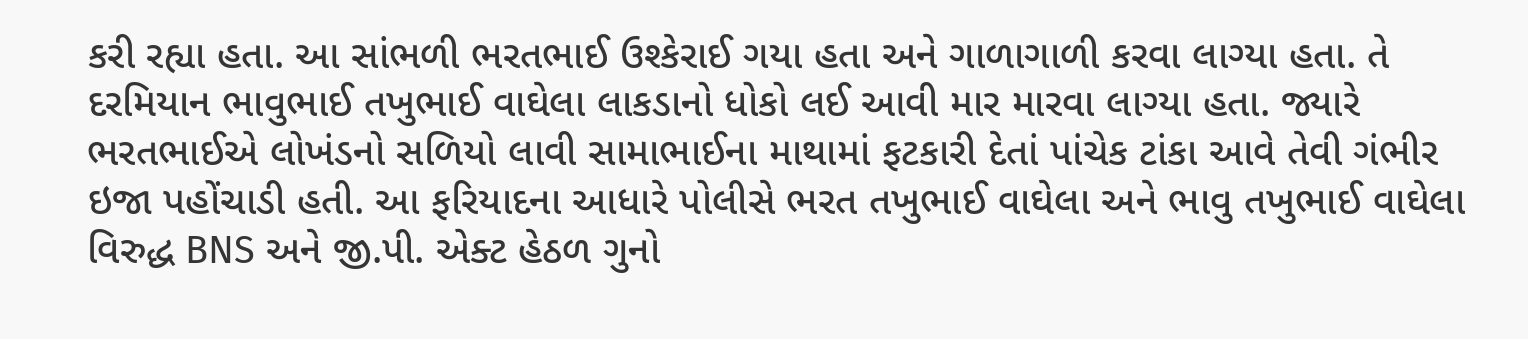કરી રહ્યા હતા. આ સાંભળી ભરતભાઈ ઉશ્કેરાઈ ગયા હતા અને ગાળાગાળી કરવા લાગ્યા હતા. તે દરમિયાન ભાવુભાઈ તખુભાઈ વાઘેલા લાકડાનો ધોકો લઈ આવી માર મારવા લાગ્યા હતા. જ્યારે ભરતભાઈએ લોખંડનો સળિયો લાવી સામાભાઈના માથામાં ફટકારી દેતાં પાંચેક ટાંકા આવે તેવી ગંભીર ઇજા પહોંચાડી હતી. આ ફરિયાદના આધારે પોલીસે ભરત તખુભાઈ વાઘેલા અને ભાવુ તખુભાઈ વાઘેલા વિરુદ્ધ BNS અને જી.પી. એક્ટ હેઠળ ગુનો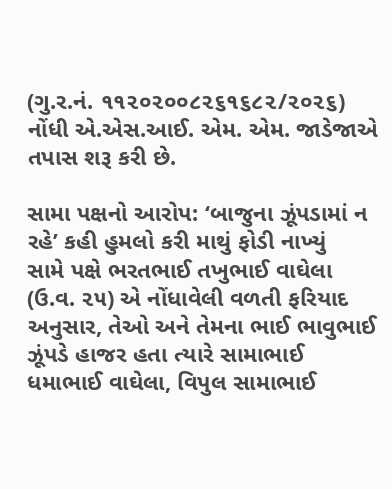(ગુ.ર.નં. ૧૧૨૦૨૦૦૮૨૬૧૬૮૨/૨૦૨૬) નોંધી એ.એસ.આઈ. એમ. એમ. જાડેજાએ તપાસ શરૂ કરી છે.

સામા પક્ષનો આરોપ: ‘બાજુના ઝૂંપડામાં ન રહે’ કહી હુમલો કરી માથું ફોડી નાખ્યું
સામે પક્ષે ભરતભાઈ તખુભાઈ વાઘેલા (ઉ.વ. ૨૫) એ નોંધાવેલી વળતી ફરિયાદ અનુસાર, તેઓ અને તેમના ભાઈ ભાવુભાઈ ઝૂંપડે હાજર હતા ત્યારે સામાભાઈ ધમાભાઈ વાઘેલા, વિપુલ સામાભાઈ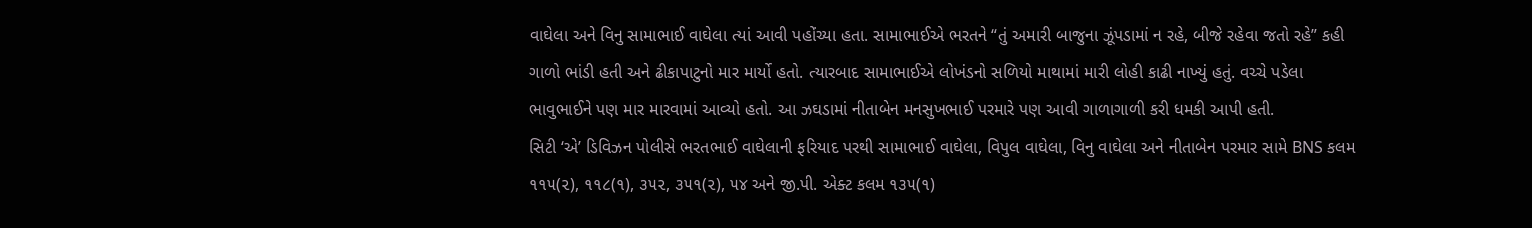વાઘેલા અને વિનુ સામાભાઈ વાઘેલા ત્યાં આવી પહોંચ્યા હતા. સામાભાઈએ ભરતને “તું અમારી બાજુના ઝૂંપડામાં ન રહે, બીજે રહેવા જતો રહે” કહી ગાળો ભાંડી હતી અને ઢીકાપાટુનો માર માર્યો હતો. ત્યારબાદ સામાભાઈએ લોખંડનો સળિયો માથામાં મારી લોહી કાઢી નાખ્યું હતું. વચ્ચે પડેલા ભાવુભાઈને પણ માર મારવામાં આવ્યો હતો. આ ઝઘડામાં નીતાબેન મનસુખભાઈ પરમારે પણ આવી ગાળાગાળી કરી ધમકી આપી હતી.
સિટી ‘એ’ ડિવિઝન પોલીસે ભરતભાઈ વાઘેલાની ફરિયાદ પરથી સામાભાઈ વાઘેલા, વિપુલ વાઘેલા, વિનુ વાઘેલા અને નીતાબેન પરમાર સામે BNS કલમ ૧૧૫(૨), ૧૧૮(૧), ૩૫૨, ૩૫૧(૨), ૫૪ અને જી.પી. એક્ટ કલમ ૧૩૫(૧)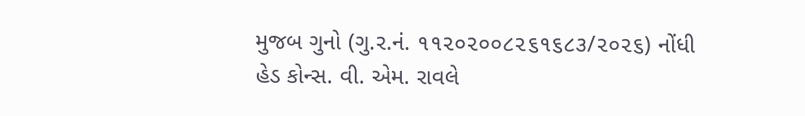મુજબ ગુનો (ગુ.ર.નં. ૧૧૨૦૨૦૦૮૨૬૧૬૮૩/૨૦૨૬) નોંધી હેડ કોન્સ. વી. એમ. રાવલે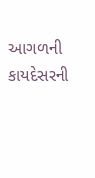આગળની કાયદેસરની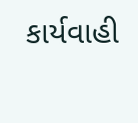કાર્યવાહી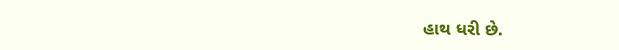હાથ ધરી છે.